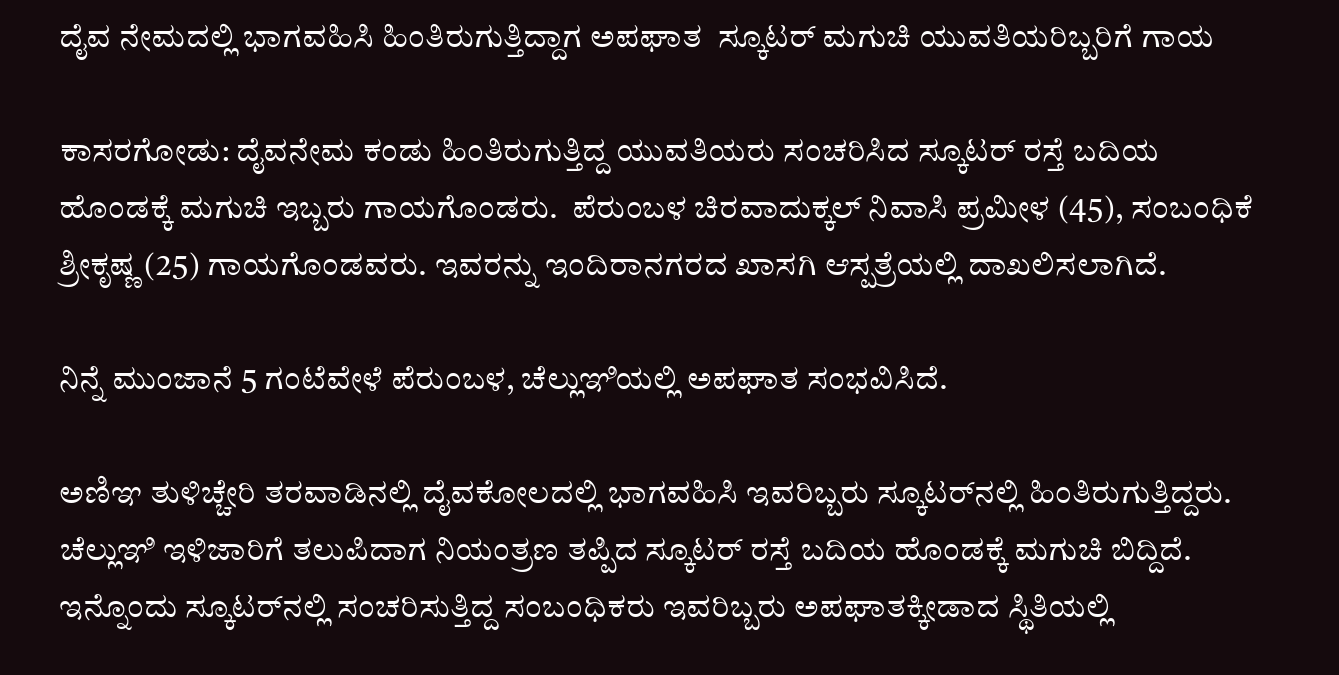ದೈವ ನೇಮದಲ್ಲಿ ಭಾಗವಹಿಸಿ ಹಿಂತಿರುಗುತ್ತಿದ್ದಾಗ ಅಪಘಾತ  ಸ್ಕೂಟರ್ ಮಗುಚಿ ಯುವತಿಯರಿಬ್ಬರಿಗೆ ಗಾಯ

ಕಾಸರಗೋಡು: ದೈವನೇಮ ಕಂಡು ಹಿಂತಿರುಗುತ್ತಿದ್ದ ಯುವತಿಯರು ಸಂಚರಿಸಿದ ಸ್ಕೂಟರ್ ರಸ್ತೆ ಬದಿಯ ಹೊಂಡಕ್ಕೆ ಮಗುಚಿ ಇಬ್ಬರು ಗಾಯಗೊಂಡರು.  ಪೆರುಂಬಳ ಚಿರವಾದುಕ್ಕಲ್ ನಿವಾಸಿ ಪ್ರಮೀಳ (45), ಸಂಬಂಧಿಕೆ ಶ್ರೀಕೃಷ್ಣ (25) ಗಾಯಗೊಂಡವರು. ಇವರನ್ನು ಇಂದಿರಾನಗರದ ಖಾಸಗಿ ಆಸ್ಪತ್ರೆಯಲ್ಲಿ ದಾಖಲಿಸಲಾಗಿದೆ.

ನಿನ್ನೆ ಮುಂಜಾನೆ 5 ಗಂಟೆವೇಳೆ ಪೆರುಂಬಳ, ಚೆಲ್ಲುಞಿಯಲ್ಲಿ ಅಪಘಾತ ಸಂಭವಿಸಿದೆ.

ಅಣಿಞ ತುಳಿಚ್ಚೇರಿ ತರವಾಡಿನಲ್ಲಿ ದೈವಕೋಲದಲ್ಲಿ ಭಾಗವಹಿಸಿ ಇವರಿಬ್ಬರು ಸ್ಕೂಟರ್‌ನಲ್ಲಿ ಹಿಂತಿರುಗುತ್ತಿದ್ದರು. ಚೆಲ್ಲುಞಿ ಇಳಿಜಾರಿಗೆ ತಲುಪಿದಾಗ ನಿಯಂತ್ರಣ ತಪ್ಪಿದ ಸ್ಕೂಟರ್ ರಸ್ತೆ ಬದಿಯ ಹೊಂಡಕ್ಕೆ ಮಗುಚಿ ಬಿದ್ದಿದೆ. ಇನ್ನೊಂದು ಸ್ಕೂಟರ್‌ನಲ್ಲಿ ಸಂಚರಿಸುತ್ತಿದ್ದ ಸಂಬಂಧಿಕರು ಇವರಿಬ್ಬರು ಅಪಘಾತಕ್ಕೀಡಾದ ಸ್ಥಿತಿಯಲ್ಲಿ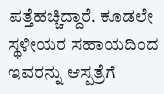ಪತ್ತೆಹಚ್ಚಿದ್ದಾರೆ. ಕೂಡಲೇ ಸ್ಥಳೀಯರ ಸಹಾಯದಿಂದ ಇವರನ್ನು ಆಸ್ಪತ್ರೆಗೆ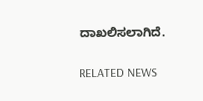ದಾಖಲಿಸಲಾಗಿದೆ.

RELATED NEWS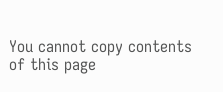You cannot copy contents of this page